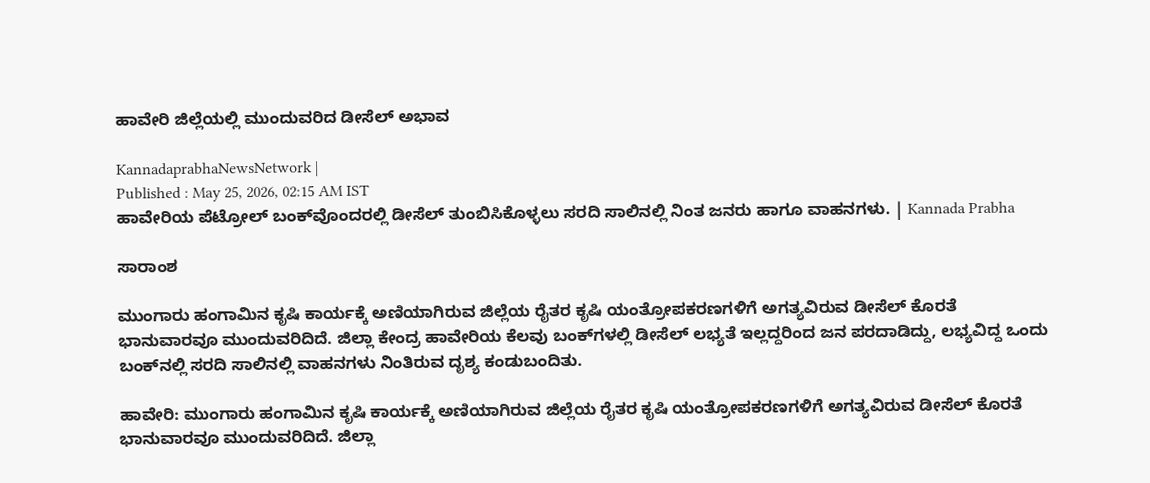ಹಾವೇರಿ ಜಿಲ್ಲೆಯಲ್ಲಿ ಮುಂದುವರಿದ ಡೀಸೆಲ್‌ ಅಭಾವ

KannadaprabhaNewsNetwork |
Published : May 25, 2026, 02:15 AM IST
ಹಾವೇರಿಯ ಪೆಟ್ರೋಲ್ ಬಂಕ್‌ವೊಂದರಲ್ಲಿ ಡೀಸೆಲ್‌ ತುಂಬಿಸಿಕೊಳ್ಳಲು ಸರದಿ ಸಾಲಿನಲ್ಲಿ ನಿಂತ ಜನರು ಹಾಗೂ ವಾಹನಗಳು. | Kannada Prabha

ಸಾರಾಂಶ

ಮುಂಗಾರು ಹಂಗಾಮಿನ ಕೃಷಿ ಕಾರ್ಯಕ್ಕೆ ಅಣಿಯಾಗಿರುವ ಜಿಲ್ಲೆಯ ರೈತರ ಕೃಷಿ ಯಂತ್ರೋಪಕರಣಗಳಿಗೆ ಅಗತ್ಯವಿರುವ ಡೀಸೆಲ್‌ ಕೊರತೆ ಭಾನುವಾರವೂ ಮುಂದುವರಿದಿದೆ. ಜಿಲ್ಲಾ ಕೇಂದ್ರ ಹಾವೇರಿಯ ಕೆಲವು ಬಂಕ್‌ಗಳಲ್ಲಿ ಡೀಸೆಲ್‌ ಲಭ್ಯತೆ ಇಲ್ಲದ್ದರಿಂದ ಜನ ಪರದಾಡಿದ್ದು, ಲಭ್ಯವಿದ್ದ ಒಂದು ಬಂಕ್‌ನಲ್ಲಿ ಸರದಿ ಸಾಲಿನಲ್ಲಿ ವಾಹನಗಳು ನಿಂತಿರುವ ದೃಶ್ಯ ಕಂಡುಬಂದಿತು.

ಹಾವೇರಿ: ಮುಂಗಾರು ಹಂಗಾಮಿನ ಕೃಷಿ ಕಾರ್ಯಕ್ಕೆ ಅಣಿಯಾಗಿರುವ ಜಿಲ್ಲೆಯ ರೈತರ ಕೃಷಿ ಯಂತ್ರೋಪಕರಣಗಳಿಗೆ ಅಗತ್ಯವಿರುವ ಡೀಸೆಲ್‌ ಕೊರತೆ ಭಾನುವಾರವೂ ಮುಂದುವರಿದಿದೆ. ಜಿಲ್ಲಾ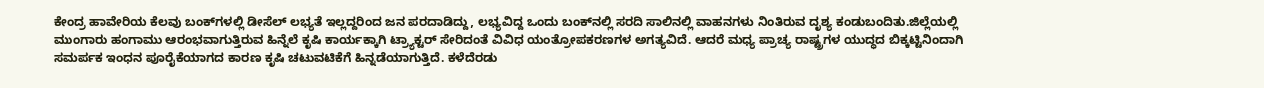ಕೇಂದ್ರ ಹಾವೇರಿಯ ಕೆಲವು ಬಂಕ್‌ಗಳಲ್ಲಿ ಡೀಸೆಲ್‌ ಲಭ್ಯತೆ ಇಲ್ಲದ್ದರಿಂದ ಜನ ಪರದಾಡಿದ್ದು, ಲಭ್ಯವಿದ್ದ ಒಂದು ಬಂಕ್‌ನಲ್ಲಿ ಸರದಿ ಸಾಲಿನಲ್ಲಿ ವಾಹನಗಳು ನಿಂತಿರುವ ದೃಶ್ಯ ಕಂಡುಬಂದಿತು.ಜಿಲ್ಲೆಯಲ್ಲಿ ಮುಂಗಾರು ಹಂಗಾಮು ಆರಂಭವಾಗುತ್ತಿರುವ ಹಿನ್ನೆಲೆ ಕೃಷಿ ಕಾರ್ಯಕ್ಕಾಗಿ ಟ್ರ್ಯಾಕ್ಟರ್ ಸೇರಿದಂತೆ ವಿವಿಧ ಯಂತ್ರೋಪಕರಣಗಳ ಅಗತ್ಯವಿದೆ. ಆದರೆ ಮಧ್ಯ ಪ್ರಾಚ್ಯ ರಾಷ್ಟ್ರಗಳ ಯುದ್ಧದ ಬಿಕ್ಕಟ್ಟಿನಿಂದಾಗಿ ಸಮರ್ಪಕ ಇಂಧನ ಪೂರೈಕೆಯಾಗದ ಕಾರಣ ಕೃಷಿ ಚಟುವಟಿಕೆಗೆ ಹಿನ್ನಡೆಯಾಗುತ್ತಿದೆ. ಕಳೆದೆರಡು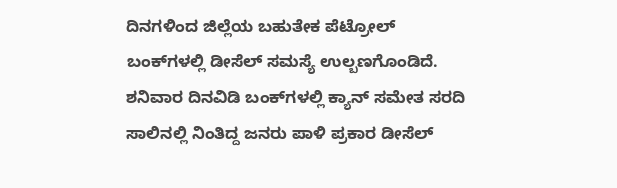ದಿನಗಳಿಂದ ಜಿಲ್ಲೆಯ ಬಹುತೇಕ ಪೆಟ್ರೋಲ್ ಬಂಕ್‌ಗಳಲ್ಲಿ ಡೀಸೆಲ್‌ ಸಮಸ್ಯೆ ಉಲ್ಬಣಗೊಂಡಿದೆ. ಶನಿವಾರ ದಿನವಿಡಿ ಬಂಕ್‌ಗಳಲ್ಲಿ ಕ್ಯಾನ್ ಸಮೇತ ಸರದಿ ಸಾಲಿನಲ್ಲಿ ನಿಂತಿದ್ದ ಜನರು ಪಾಳಿ ಪ್ರಕಾರ ಡೀಸೆಲ್‌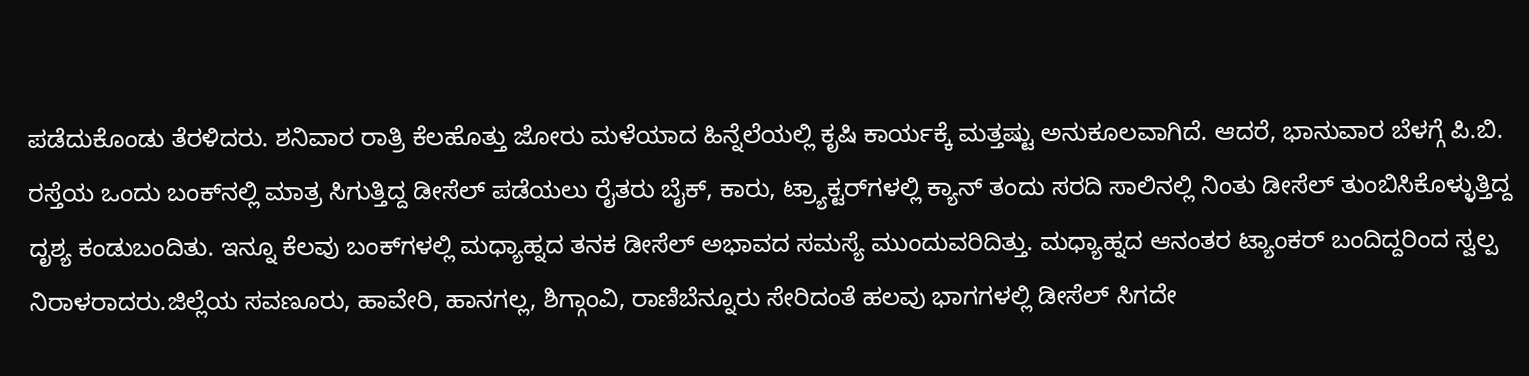ಪಡೆದುಕೊಂಡು ತೆರಳಿದರು. ಶನಿವಾರ ರಾತ್ರಿ ಕೆಲಹೊತ್ತು ಜೋರು ಮಳೆಯಾದ ಹಿನ್ನೆಲೆಯಲ್ಲಿ ಕೃಷಿ ಕಾರ್ಯಕ್ಕೆ ಮತ್ತಷ್ಟು ಅನುಕೂಲವಾಗಿದೆ. ಆದರೆ, ಭಾನುವಾರ ಬೆಳಗ್ಗೆ ಪಿ.ಬಿ. ರಸ್ತೆಯ ಒಂದು ಬಂಕ್‌ನಲ್ಲಿ ಮಾತ್ರ ಸಿಗುತ್ತಿದ್ದ ಡೀಸೆಲ್‌ ಪಡೆಯಲು ರೈತರು ಬೈಕ್‌, ಕಾರು, ಟ್ರ್ಯಾಕ್ಟರ್‌ಗಳಲ್ಲಿ ಕ್ಯಾನ್‌ ತಂದು ಸರದಿ ಸಾಲಿನಲ್ಲಿ ನಿಂತು ಡೀಸೆಲ್‌ ತುಂಬಿಸಿಕೊಳ್ಳುತ್ತಿದ್ದ ದೃಶ್ಯ ಕಂಡುಬಂದಿತು. ಇನ್ನೂ ಕೆಲವು ಬಂಕ್‌ಗಳಲ್ಲಿ ಮಧ್ಯಾಹ್ನದ ತನಕ ಡೀಸೆಲ್‌ ಅಭಾವದ ಸಮಸ್ಯೆ ಮುಂದುವರಿದಿತ್ತು. ಮಧ್ಯಾಹ್ನದ ಆನಂತರ ಟ್ಯಾಂಕರ್ ಬಂದಿದ್ದರಿಂದ ಸ್ವಲ್ಪ ನಿರಾಳರಾದರು.ಜಿಲ್ಲೆಯ ಸವಣೂರು, ಹಾವೇರಿ, ಹಾನಗಲ್ಲ, ಶಿಗ್ಗಾಂವಿ, ರಾಣಿಬೆನ್ನೂರು ಸೇರಿದಂತೆ ಹಲವು ಭಾಗಗಳಲ್ಲಿ ಡೀಸೆಲ್ ಸಿಗದೇ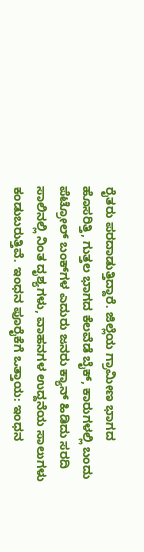ರೈತರು ಪರದಾಡುತ್ತಿದ್ದಾರೆ. ಜಿಲ್ಲೆಯ ಗ್ರಾಮೀಣ ಭಾಗದ ಹೊಸರಿತ್ತಿ, ಗುತ್ತಲ ಭಾಗದ ಕೆಲವೆಡೆ ಬೈಕ್, ಕಾರುಗಳಲ್ಲಿ ಬಂದು ಪೆಟ್ರೋಲ್ ಬಂಕ್‌ಗಳ ಎದುರು ಜನರು ಕ್ಯಾನ್ ಹಿಡಿದು ಸರದಿ ಸಾಲಿನಲ್ಲಿ ನಿಂತ ದೃಶ್ಯಗಳು, ವಾಹನಗಳ ಉದ್ದನೆಯ ಸಾಲುಗಳು ಕಂಡುಬರುತ್ತಿವೆ. ಇಂಧನ ಪೂರೈಕೆಗೆ ಒತ್ತಾಯ: ಇಂಧನ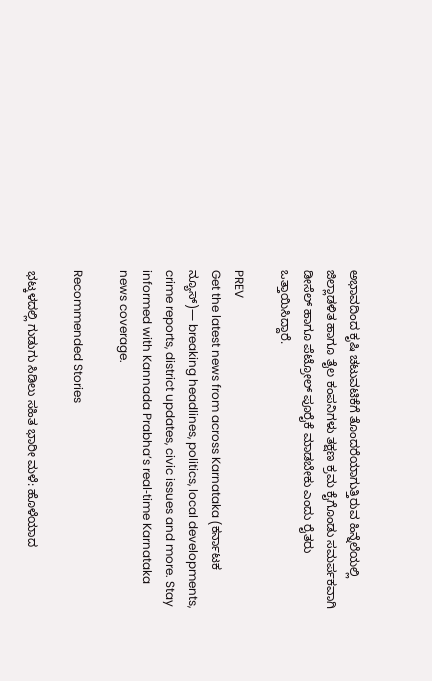ಅಭಾವದಿಂದ ಕೃಷಿ ಚಟುವಟಿಕೆಗೆ ತೊಂದರೆಯಾಗುತ್ತಿರುವ ಹಿನ್ನೆಲೆಯಲ್ಲಿ ಜಿಲ್ಲಾಡಳಿತ ಹಾಗೂ ತೈಲ ಕಂಪನಿಗಳು ತಕ್ಷಣ ಕ್ರಮ ಕೈಗೊಂಡು ಸಮರ್ಪಕವಾಗಿ ಡೀಸೆಲ್ ಹಾಗೂ ಪೆಟ್ರೋಲ್ ಪೂರೈಕೆ ಮಾಡಬೇಕು ಎಂದು ರೈತರು ಒತ್ತಾಯಿಸಿದ್ದಾರೆ.

PREV
Get the latest news from across Karnataka (ಕರ್ನಾಟಕ ನ್ಯೂಸ್)— breaking headlines, politics, local developments, crime reports, district updates, civic issues and more. Stay informed with Kannada Prabha’s real‑time Karnataka news coverage.

Recommended Stories

ಭಟ್ಕಳದಲ್ಲಿ ಗುಡುಗು ಸಿಡಿಲು ಸಹಿತ ಭಾರೀ ಮಳೆ: ಹೊಳೆಯಾದ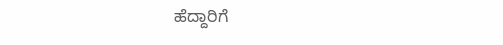ಹೆದ್ದಾರಿಗೆ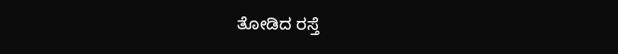ತೋಡಿದ ರಸ್ತೆ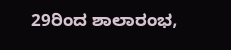29ರಿಂದ ಶಾಲಾರಂಭ,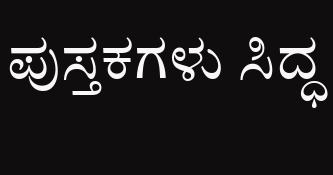ಪುಸ್ತಕಗಳು ಸಿದ್ಧ